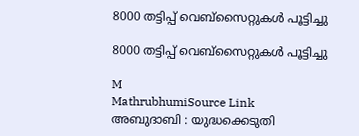8000 തട്ടിപ്പ് വെബ്‌സൈറ്റുകൾ പൂട്ടിച്ചു

8000 തട്ടിപ്പ് വെബ്‌സൈറ്റുകൾ പൂട്ടിച്ചു

M
MathrubhumiSource Link
അബുദാബി : യുദ്ധക്കെടുതി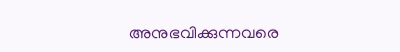അനുഭവിക്കുന്നവരെ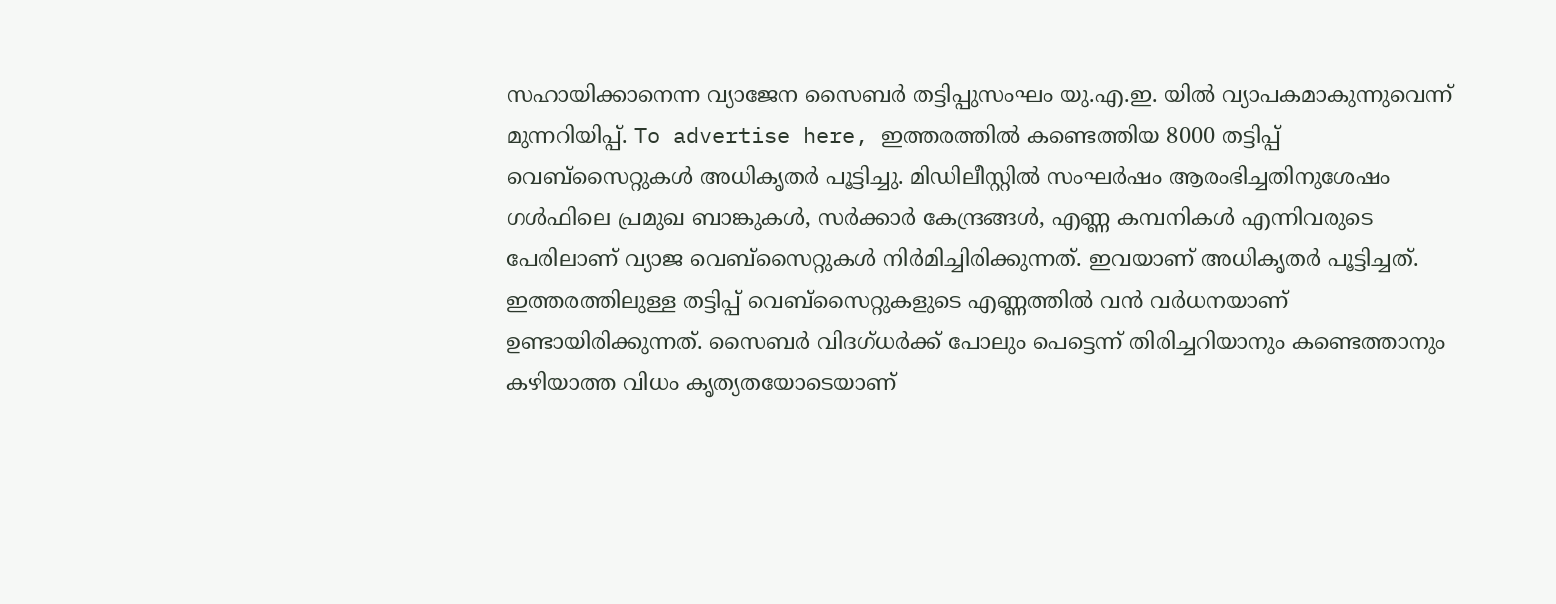സഹായിക്കാനെന്ന വ്യാജേന സൈബർ തട്ടിപ്പുസംഘം യു.എ.ഇ. യിൽ വ്യാപകമാകുന്നുവെന്ന് മുന്നറിയിപ്പ്. To advertise here, ഇത്തരത്തിൽ കണ്ടെത്തിയ 8000 തട്ടിപ്പ് വെബ്‌സൈറ്റുകൾ അധികൃതർ പൂട്ടിച്ചു. മിഡിലീസ്റ്റിൽ സംഘർഷം ആരംഭിച്ചതിനുശേഷം ഗൾഫിലെ പ്രമുഖ ബാങ്കുകൾ, സർക്കാർ കേന്ദ്രങ്ങൾ, എണ്ണ കമ്പനികൾ എന്നിവരുടെ പേരിലാണ് വ്യാജ വെബ്‌സൈറ്റുകൾ നിർമിച്ചിരിക്കുന്നത്. ഇവയാണ് അധികൃതർ പൂട്ടിച്ചത്. ഇത്തരത്തിലുള്ള തട്ടിപ്പ് വെബ്സൈറ്റുകളുടെ എണ്ണത്തിൽ വൻ വർധനയാണ് ഉണ്ടായിരിക്കുന്നത്. സൈബർ വിദഗ്ധർക്ക് പോലും പെട്ടെന്ന് തിരിച്ചറിയാനും കണ്ടെത്താനും കഴിയാത്ത വിധം കൃത്യതയോടെയാണ്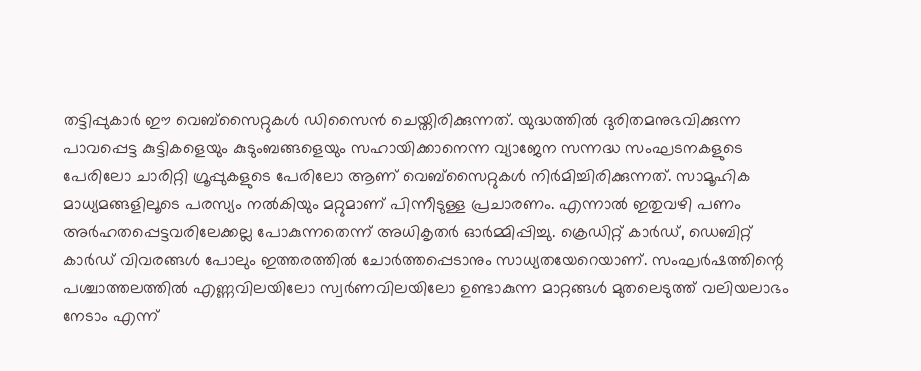തട്ടിപ്പുകാർ ഈ വെബ്‌സൈറ്റുകൾ ഡിസൈൻ ചെയ്തിരിക്കുന്നത്. യുദ്ധത്തിൽ ദുരിതമനുഭവിക്കുന്ന പാവപ്പെട്ട കുട്ടികളെയും കുടുംബങ്ങളെയും സഹായിക്കാനെന്ന വ്യാജേന സന്നദ്ധ സംഘടനകളുടെ പേരിലോ ചാരിറ്റി ഗ്രൂപ്പുകളുടെ പേരിലോ ആണ് വെബ്സൈറ്റുകൾ നിർമിച്ചിരിക്കുന്നത്. സാമൂഹിക മാധ്യമങ്ങളിലൂടെ പരസ്യം നൽകിയും മറ്റുമാണ് പിന്നീടുള്ള പ്രചാരണം. എന്നാൽ ഇതുവഴി പണം അർഹതപ്പെട്ടവരിലേക്കല്ല പോകുന്നതെന്ന് അധികൃതർ ഓർമ്മിപ്പിച്ചു. ക്രെഡിറ്റ് കാർഡ്, ഡെബിറ്റ് കാർഡ് വിവരങ്ങൾ പോലും ഇത്തരത്തിൽ ചോർത്തപ്പെടാനും സാധ്യതയേറെയാണ്. സംഘർഷത്തിന്റെ പശ്ചാത്തലത്തിൽ എണ്ണവിലയിലോ സ്വർണവിലയിലോ ഉണ്ടാകുന്ന മാറ്റങ്ങൾ മുതലെടുത്ത് വലിയലാഭം നേടാം എന്ന്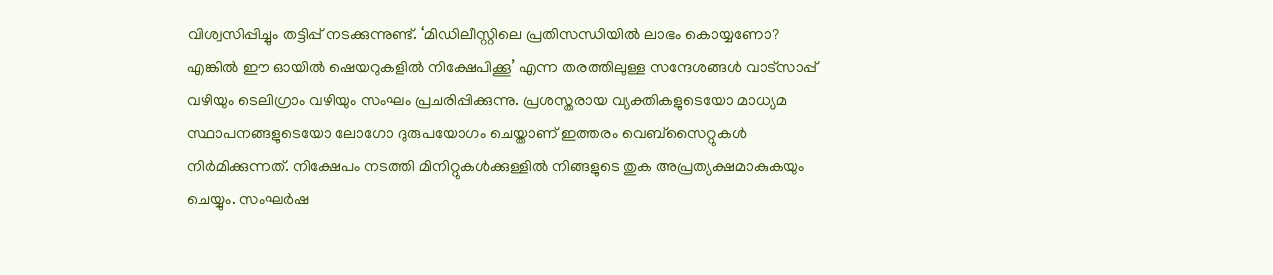വിശ്വസിപ്പിച്ചും തട്ടിപ്പ് നടക്കുന്നുണ്ട്. ‘മിഡിലീസ്റ്റിലെ പ്രതിസന്ധിയിൽ ലാഭം കൊയ്യണോ? എങ്കിൽ ഈ ഓയിൽ ഷെയറുകളിൽ നിക്ഷേപിക്കൂ’ എന്ന തരത്തിലുള്ള സന്ദേശങ്ങൾ വാട്‌സാപ്പ് വഴിയും ടെലിഗ്രാം വഴിയും സംഘം പ്രചരിപ്പിക്കുന്നു. പ്രശസ്തരായ വ്യക്തികളുടെയോ മാധ്യമ സ്ഥാപനങ്ങളുടെയോ ലോഗോ ദുരുപയോഗം ചെയ്താണ് ഇത്തരം വെബ്സൈറ്റുകൾ നിർമിക്കുന്നത്. നിക്ഷേപം നടത്തി മിനിറ്റുകൾക്കുള്ളിൽ നിങ്ങളുടെ തുക അപ്രത്യക്ഷമാകുകയും ചെയ്യും. സംഘർഷ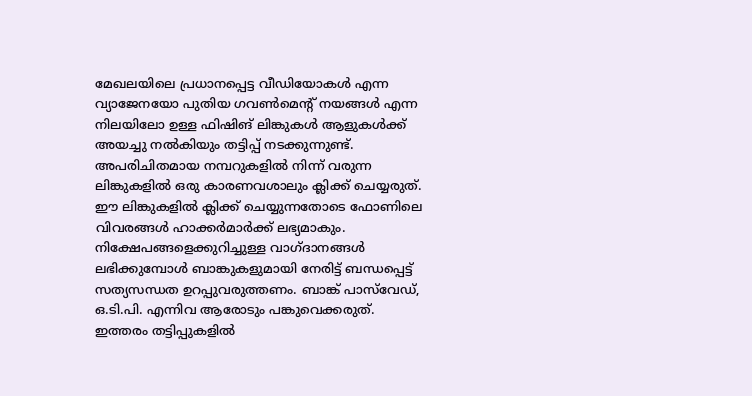മേഖലയിലെ പ്രധാനപ്പെട്ട വീഡിയോകൾ എന്ന വ്യാജേനയോ പുതിയ ഗവൺമെന്റ് നയങ്ങൾ എന്ന നിലയിലോ ഉള്ള ഫിഷിങ് ലിങ്കുകൾ ആളുകൾക്ക് അയച്ചു നൽകിയും തട്ടിപ്പ് നടക്കുന്നുണ്ട്. അപരിചിതമായ നമ്പറുകളിൽ നിന്ന് വരുന്ന ലിങ്കുകളിൽ ഒരു കാരണവശാലും ക്ലിക്ക് ചെയ്യരുത്. ഈ ലിങ്കുകളിൽ ക്ലിക്ക് ചെയ്യുന്നതോടെ ഫോണിലെ വിവരങ്ങൾ ഹാക്കർമാർക്ക് ലഭ്യമാകും. നിക്ഷേപങ്ങളെക്കുറിച്ചുള്ള വാഗ്ദാനങ്ങൾ ലഭിക്കുമ്പോൾ ബാങ്കുകളുമായി നേരിട്ട് ബന്ധപ്പെട്ട് സത്യസന്ധത ഉറപ്പുവരുത്തണം. ബാങ്ക് പാസ്‌വേഡ്, ഒ.ടി.പി. എന്നിവ ആരോടും പങ്കുവെക്കരുത്. ഇത്തരം തട്ടിപ്പുകളിൽ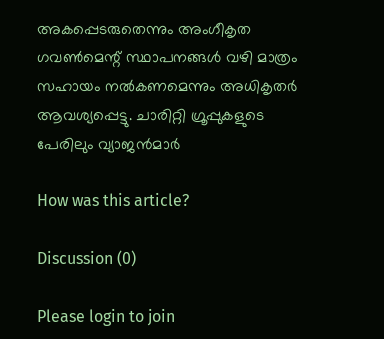അകപ്പെടരുതെന്നും അംഗീകൃത ഗവൺമെന്റ് സ്ഥാപനങ്ങൾ വഴി മാത്രം സഹായം നൽകണമെന്നും അധികൃതർ ആവശ്യപ്പെട്ടു. ചാരിറ്റി ഗ്രൂപ്പുകളുടെ പേരിലും വ്യാജൻമാർ

How was this article?

Discussion (0)

Please login to join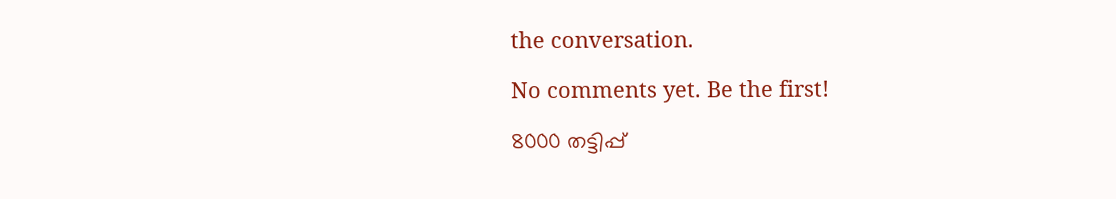the conversation.

No comments yet. Be the first!

8000 തട്ടിപ്പ്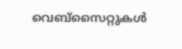വെബ്‌സൈറ്റുകൾ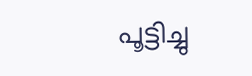പൂട്ടിച്ചു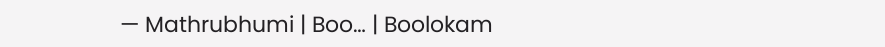— Mathrubhumi | Boo… | Boolokam